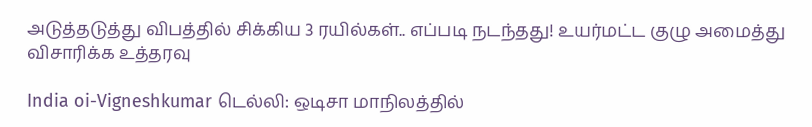அடுத்தடுத்து விபத்தில் சிக்கிய 3 ரயில்கள்.. எப்படி நடந்தது! உயர்மட்ட குழு அமைத்து விசாரிக்க உத்தரவு

India oi-Vigneshkumar டெல்லி: ஒடிசா மாநிலத்தில்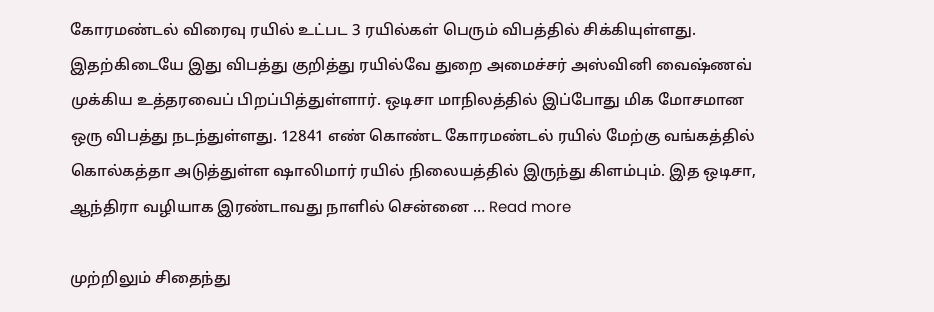கோரமண்டல் விரைவு ரயில் உட்பட 3 ரயில்கள் பெரும் விபத்தில் சிக்கியுள்ளது. இதற்கிடையே இது விபத்து குறித்து ரயில்வே துறை அமைச்சர் அஸ்வினி வைஷ்ணவ் முக்கிய உத்தரவைப் பிறப்பித்துள்ளார். ஒடிசா மாநிலத்தில் இப்போது மிக மோசமான ஒரு விபத்து நடந்துள்ளது. 12841 எண் கொண்ட கோரமண்டல் ரயில் மேற்கு வங்கத்தில் கொல்கத்தா அடுத்துள்ள ஷாலிமார் ரயில் நிலையத்தில் இருந்து கிளம்பும். இத ஒடிசா, ஆந்திரா வழியாக இரண்டாவது நாளில் சென்னை … Read more

முற்றிலும் சிதைந்து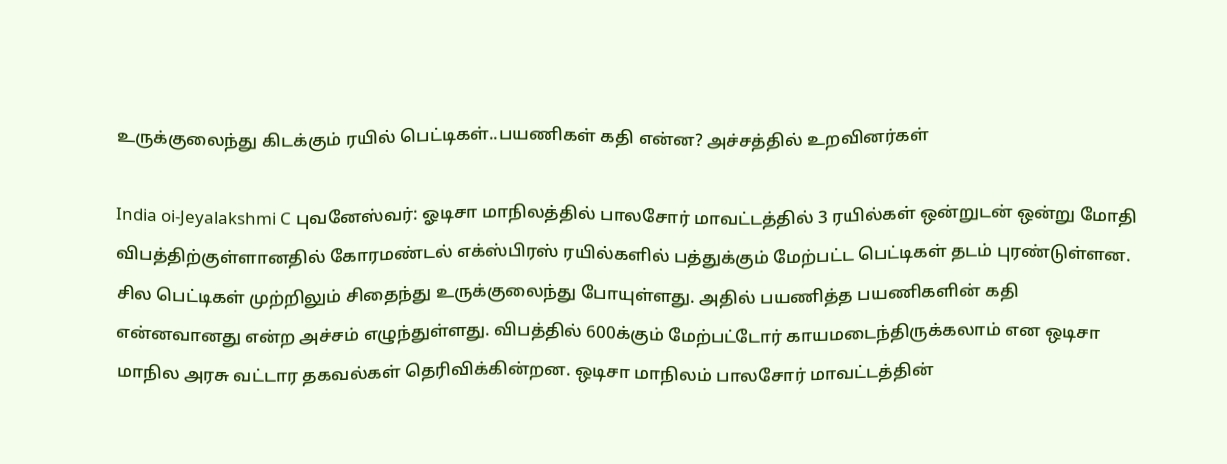உருக்குலைந்து கிடக்கும் ரயில் பெட்டிகள்..பயணிகள் கதி என்ன? அச்சத்தில் உறவினர்கள்

India oi-Jeyalakshmi C புவனேஸ்வர்: ஓடிசா மாநிலத்தில் பாலசோர் மாவட்டத்தில் 3 ரயில்கள் ஒன்றுடன் ஒன்று மோதி விபத்திற்குள்ளானதில் கோரமண்டல் எக்ஸ்பிரஸ் ரயில்களில் பத்துக்கும் மேற்பட்ட பெட்டிகள் தடம் புரண்டுள்ளன. சில பெட்டிகள் முற்றிலும் சிதைந்து உருக்குலைந்து போயுள்ளது. அதில் பயணித்த பயணிகளின் கதி என்னவானது என்ற அச்சம் எழுந்துள்ளது. விபத்தில் 600க்கும் மேற்பட்டோர் காயமடைந்திருக்கலாம் என ஒடிசா மாநில அரசு வட்டார தகவல்கள் தெரிவிக்கின்றன. ஒடிசா மாநிலம் பாலசோர் மாவட்டத்தின்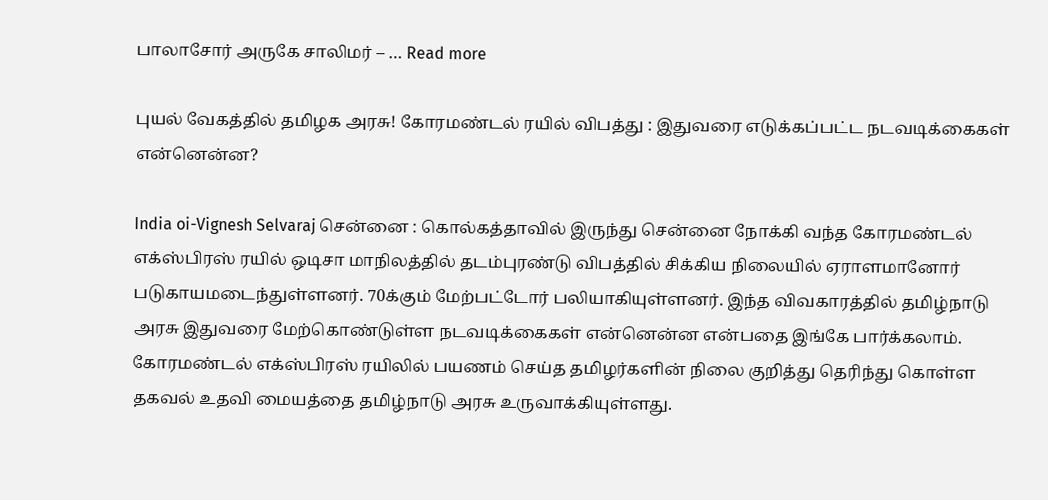பாலாசோர் அருகே சாலிமர் – … Read more

புயல் வேகத்தில் தமிழக அரசு! கோரமண்டல் ரயில் விபத்து : இதுவரை எடுக்கப்பட்ட நடவடிக்கைகள் என்னென்ன?

India oi-Vignesh Selvaraj சென்னை : கொல்கத்தாவில் இருந்து சென்னை நோக்கி வந்த கோரமண்டல் எக்ஸ்பிரஸ் ரயில் ஒடிசா மாநிலத்தில் தடம்புரண்டு விபத்தில் சிக்கிய நிலையில் ஏராளமானோர் படுகாயமடைந்துள்ளனர். 70க்கும் மேற்பட்டோர் பலியாகியுள்ளனர். இந்த விவகாரத்தில் தமிழ்நாடு அரசு இதுவரை மேற்கொண்டுள்ள நடவடிக்கைகள் என்னென்ன என்பதை இங்கே பார்க்கலாம். கோரமண்டல் எக்ஸ்பிரஸ் ரயிலில் பயணம் செய்த தமிழர்களின் நிலை குறித்து தெரிந்து கொள்ள தகவல் உதவி மையத்தை தமிழ்நாடு அரசு உருவாக்கியுள்ளது.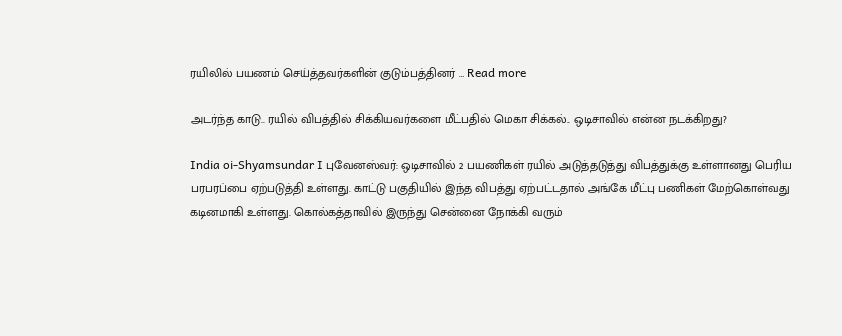ரயிலில் பயணம் செய்த்தவர்களின் குடும்பத்தினர் … Read more

அடர்ந்த காடு.. ரயில் விபத்தில் சிக்கியவர்களை மீட்பதில் மெகா சிக்கல்.. ஒடிசாவில் என்ன நடக்கிறது?

India oi-Shyamsundar I புவேனஸ்வர்: ஒடிசாவில் 2 பயணிகள் ரயில் அடுத்தடுத்து விபத்துக்கு உள்ளானது பெரிய பரபரப்பை ஏற்படுத்தி உள்ளது. காட்டு பகுதியில் இந்த விபத்து ஏற்பட்டதால் அங்கே மீட்பு பணிகள் மேற்கொள்வது கடினமாகி உள்ளது. கொல்கத்தாவில் இருந்து சென்னை நோக்கி வரும்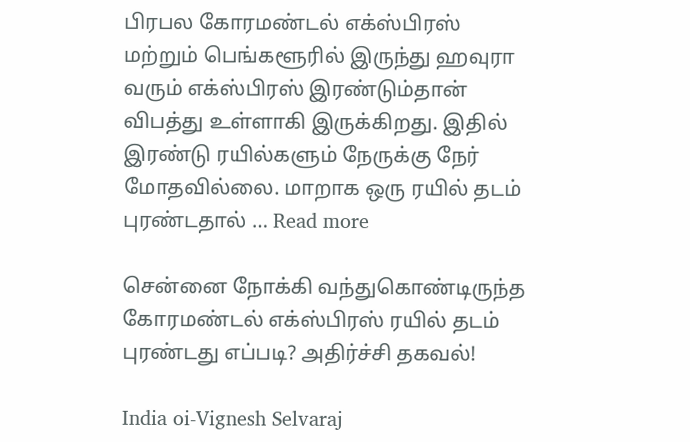பிரபல கோரமண்டல் எக்ஸ்பிரஸ் மற்றும் பெங்களூரில் இருந்து ஹவுரா வரும் எக்ஸ்பிரஸ் இரண்டும்தான் விபத்து உள்ளாகி இருக்கிறது. இதில் இரண்டு ரயில்களும் நேருக்கு நேர் மோதவில்லை. மாறாக ஒரு ரயில் தடம் புரண்டதால் … Read more

சென்னை நோக்கி வந்துகொண்டிருந்த கோரமண்டல் எக்ஸ்பிரஸ் ரயில் தடம் புரண்டது எப்படி? அதிர்ச்சி தகவல்!

India oi-Vignesh Selvaraj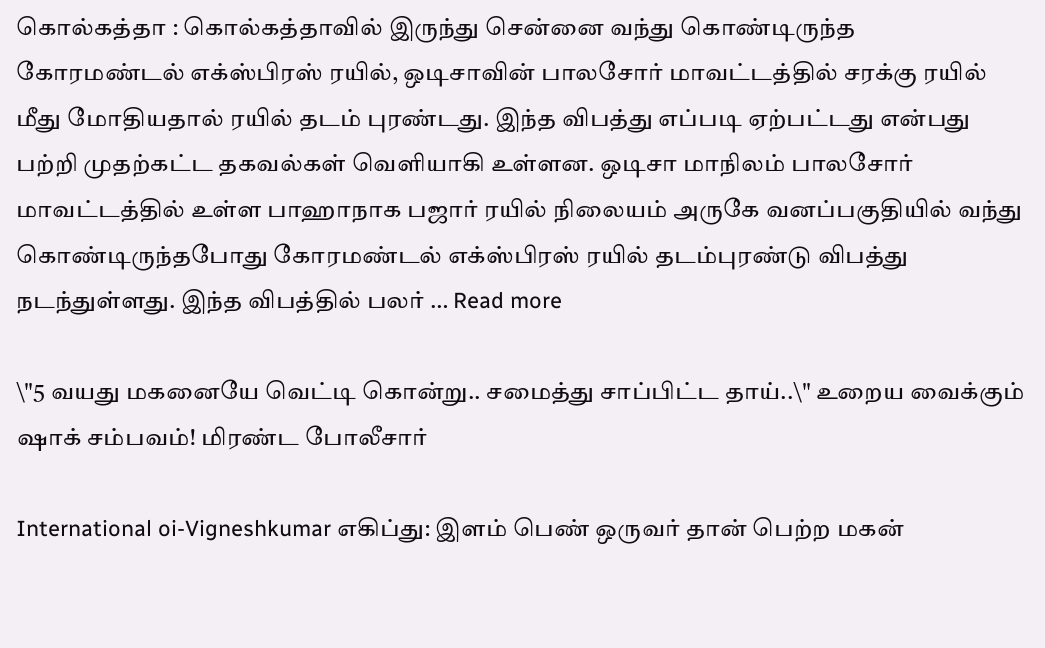கொல்கத்தா : கொல்கத்தாவில் இருந்து சென்னை வந்து கொண்டிருந்த கோரமண்டல் எக்ஸ்பிரஸ் ரயில், ஒடிசாவின் பாலசோர் மாவட்டத்தில் சரக்கு ரயில் மீது மோதியதால் ரயில் தடம் புரண்டது. இந்த விபத்து எப்படி ஏற்பட்டது என்பது பற்றி முதற்கட்ட தகவல்கள் வெளியாகி உள்ளன. ஒடிசா மாநிலம் பாலசோர் மாவட்டத்தில் உள்ள பாஹாநாக பஜார் ரயில் நிலையம் அருகே வனப்பகுதியில் வந்து கொண்டிருந்தபோது கோரமண்டல் எக்ஸ்பிரஸ் ரயில் தடம்புரண்டு விபத்து நடந்துள்ளது. இந்த விபத்தில் பலர் … Read more

\"5 வயது மகனையே வெட்டி கொன்று.. சமைத்து சாப்பிட்ட தாய்..\" உறைய வைக்கும் ஷாக் சம்பவம்! மிரண்ட போலீசார்

International oi-Vigneshkumar எகிப்து: இளம் பெண் ஒருவர் தான் பெற்ற மகன்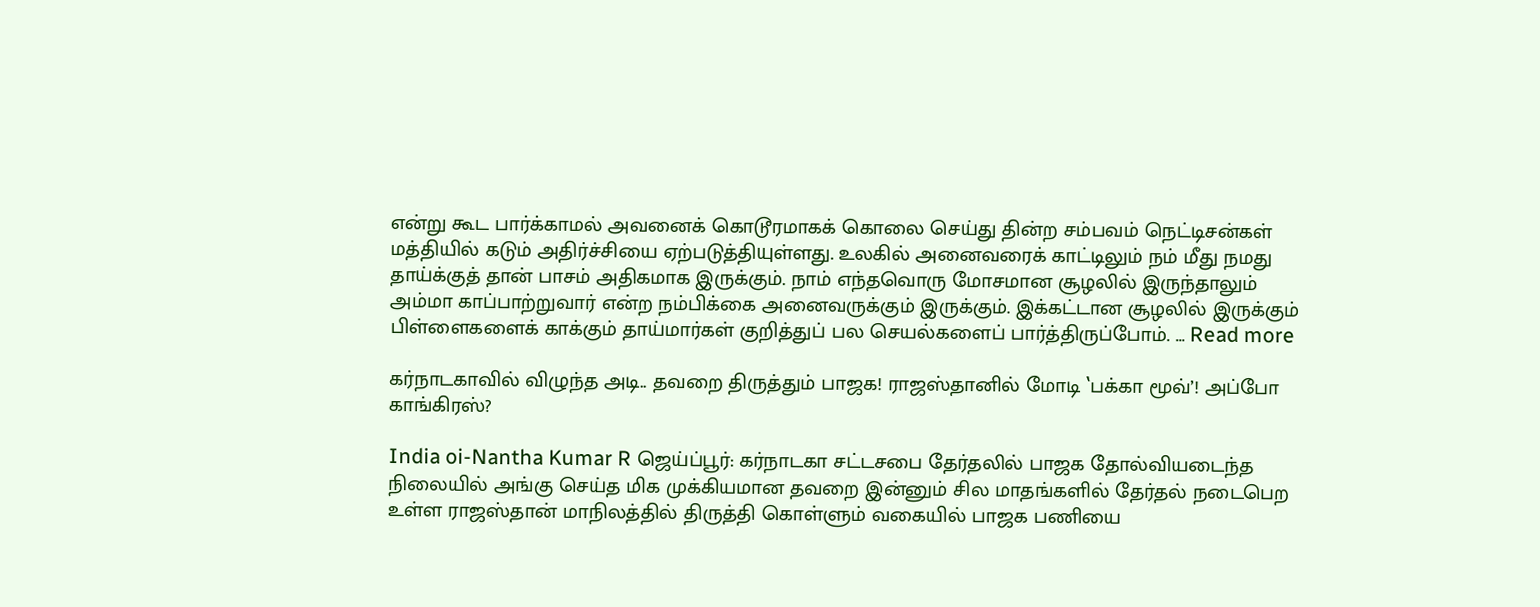என்று கூட பார்க்காமல் அவனைக் கொடூரமாகக் கொலை செய்து தின்ற சம்பவம் நெட்டிசன்கள் மத்தியில் கடும் அதிர்ச்சியை ஏற்படுத்தியுள்ளது. உலகில் அனைவரைக் காட்டிலும் நம் மீது நமது தாய்க்குத் தான் பாசம் அதிகமாக இருக்கும். நாம் எந்தவொரு மோசமான சூழலில் இருந்தாலும் அம்மா காப்பாற்றுவார் என்ற நம்பிக்கை அனைவருக்கும் இருக்கும். இக்கட்டான சூழலில் இருக்கும் பிள்ளைகளைக் காக்கும் தாய்மார்கள் குறித்துப் பல செயல்களைப் பார்த்திருப்போம். … Read more

கர்நாடகாவில் விழுந்த அடி.. தவறை திருத்தும் பாஜக! ராஜஸ்தானில் மோடி ‛பக்கா மூவ்’! அப்போ காங்கிரஸ்?

India oi-Nantha Kumar R ஜெய்ப்பூர்: கர்நாடகா சட்டசபை தேர்தலில் பாஜக தோல்வியடைந்த நிலையில் அங்கு செய்த மிக முக்கியமான தவறை இன்னும் சில மாதங்களில் தேர்தல் நடைபெற உள்ள ராஜஸ்தான் மாநிலத்தில் திருத்தி கொள்ளும் வகையில் பாஜக பணியை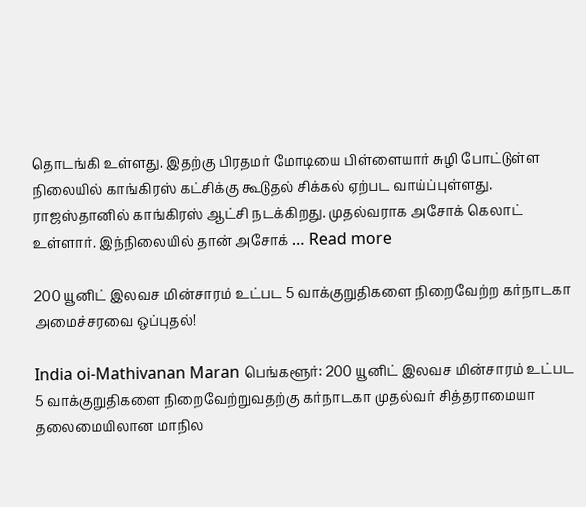தொடங்கி உள்ளது. இதற்கு பிரதமர் மோடியை பிள்ளையார் சுழி போட்டுள்ள நிலையில் காங்கிரஸ் கட்சிக்கு கூடுதல் சிக்கல் ஏற்பட வாய்ப்புள்ளது. ராஜஸ்தானில் காங்கிரஸ் ஆட்சி நடக்கிறது. முதல்வராக அசோக் கெலாட் உள்ளார். இந்நிலையில் தான் அசோக் … Read more

200 யூனிட் இலவச மின்சாரம் உட்பட 5 வாக்குறுதிகளை நிறைவேற்ற கர்நாடகா அமைச்சரவை ஒப்புதல்!

India oi-Mathivanan Maran பெங்களூர்: 200 யூனிட் இலவச மின்சாரம் உட்பட 5 வாக்குறுதிகளை நிறைவேற்றுவதற்கு கர்நாடகா முதல்வர் சித்தராமையா தலைமையிலான மாநில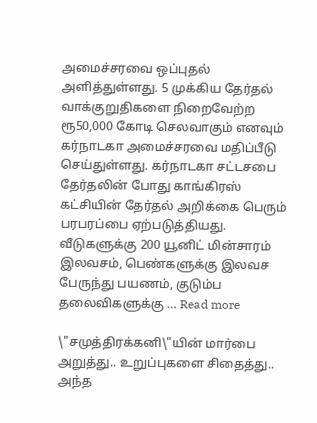அமைச்சரவை ஒப்புதல் அளித்துள்ளது. 5 முக்கிய தேர்தல் வாக்குறுதிகளை நிறைவேற்ற ரூ50,000 கோடி செலவாகும் எனவும் கர்நாடகா அமைச்சரவை மதிப்பீடு செய்துள்ளது. கர்நாடகா சட்டசபை தேர்தலின் போது காங்கிரஸ் கட்சியின் தேர்தல் அறிக்கை பெரும் பரபரப்பை ஏற்படுத்தியது. வீடுகளுக்கு 200 யூனிட் மின்சாரம் இலவசம், பெண்களுக்கு இலவச பேருந்து பயணம், குடும்ப தலைவிகளுக்கு … Read more

\"சமுத்திரக்கனி\"யின் மார்பை அறுத்து.. உறுப்புகளை சிதைத்து.. அந்த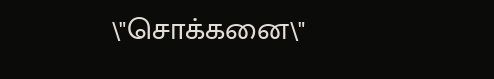\"சொக்கனை\"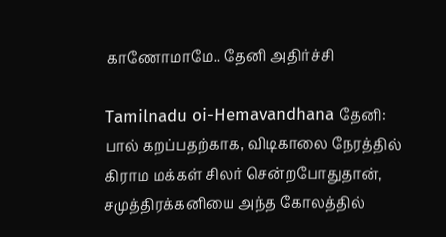காணோமாமே.. தேனி அதிர்ச்சி

Tamilnadu oi-Hemavandhana தேனி: பால் கறப்பதற்காக, விடிகாலை நேரத்தில் கிராம மக்கள் சிலர் சென்றபோதுதான், சமுத்திரக்கனியை அந்த கோலத்தில்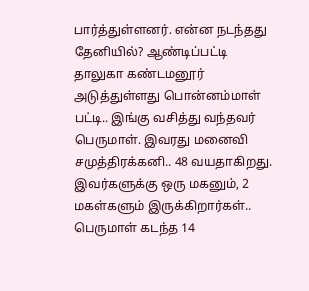பார்த்துள்ளனர். என்ன நடந்தது தேனியில்? ஆண்டிப்பட்டி தாலுகா கண்டமனூர் அடுத்துள்ளது பொன்னம்மாள் பட்டி.. இங்கு வசித்து வந்தவர் பெருமாள். இவரது மனைவி சமுத்திரக்கனி.. 48 வயதாகிறது. இவர்களுக்கு ஒரு மகனும், 2 மகள்களும் இருக்கிறார்கள்.. பெருமாள் கடந்த 14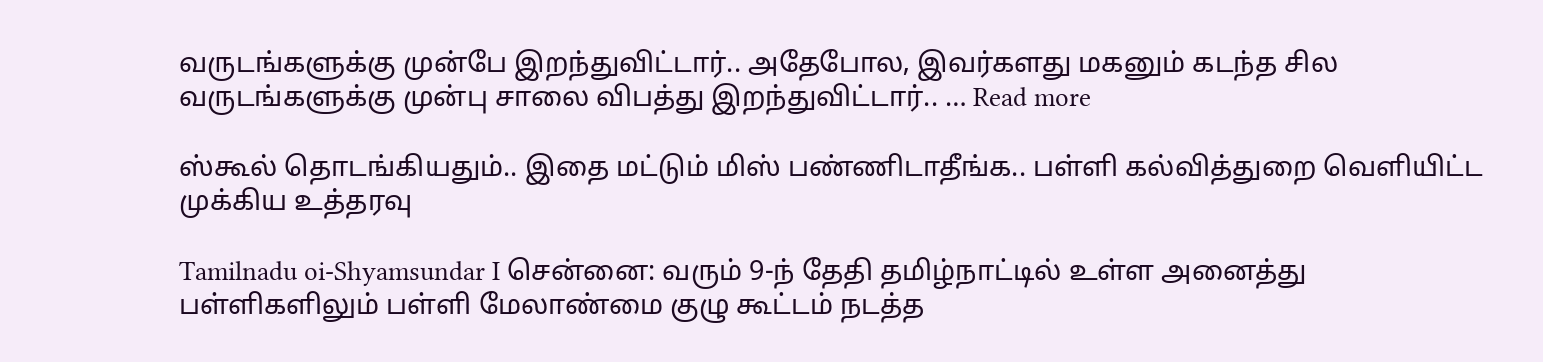வருடங்களுக்கு முன்பே இறந்துவிட்டார்.. அதேபோல, இவர்களது மகனும் கடந்த சில வருடங்களுக்கு முன்பு சாலை விபத்து இறந்துவிட்டார்.. … Read more

ஸ்கூல் தொடங்கியதும்.. இதை மட்டும் மிஸ் பண்ணிடாதீங்க.. பள்ளி கல்வித்துறை வெளியிட்ட முக்கிய உத்தரவு

Tamilnadu oi-Shyamsundar I சென்னை: வரும் 9-ந் தேதி தமிழ்நாட்டில் உள்ள அனைத்து பள்ளிகளிலும் பள்ளி மேலாண்மை குழு கூட்டம் நடத்த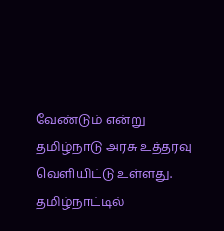வேண்டும் என்று தமிழ்நாடு அரசு உத்தரவு வெளியிட்டு உள்ளது. தமிழ்நாட்டில்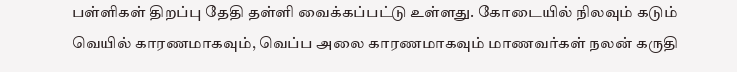பள்ளிகள் திறப்பு தேதி தள்ளி வைக்கப்பட்டு உள்ளது. கோடையில் நிலவும் கடும் வெயில் காரணமாகவும், வெப்ப அலை காரணமாகவும் மாணவர்கள் நலன் கருதி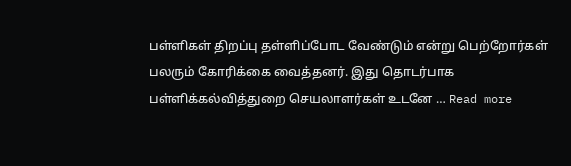பள்ளிகள் திறப்பு தள்ளிப்போட வேண்டும் என்று பெற்றோர்கள் பலரும் கோரிக்கை வைத்தனர். இது தொடர்பாக பள்ளிக்கல்வித்துறை செயலாளர்கள் உடனே … Read more